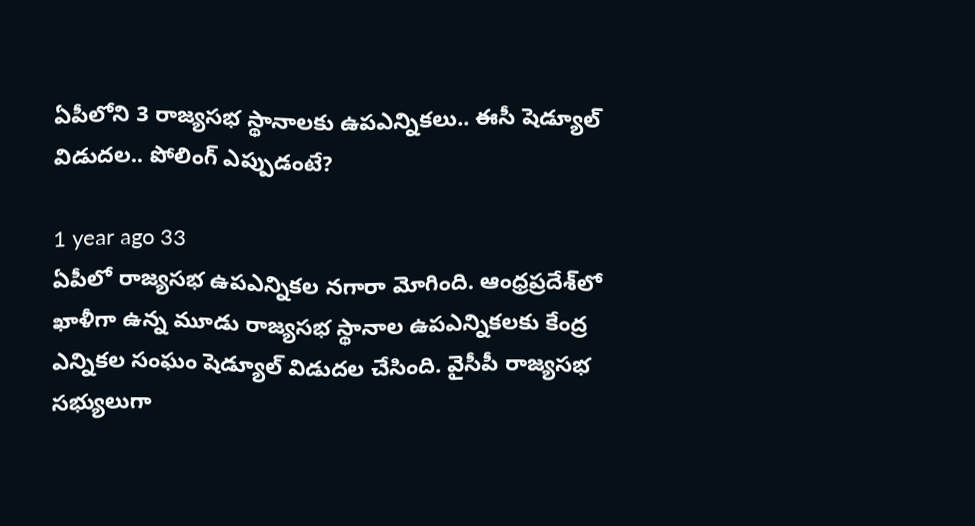ఏపీలోని 3 రాజ్యసభ స్థానాలకు ఉపఎన్నికలు.. ఈసీ షెడ్యూల్ విడుదల.. పోలింగ్ ఎప్పుడంటే?

1 year ago 33
ఏపీలో రాజ్యసభ ఉపఎన్నికల నగారా మోగింది. ఆంధ్రప్రదేశ్‌లో ఖాళీగా ఉన్న మూడు రాజ్యసభ స్థానాల ఉపఎన్నికలకు కేంద్ర ఎన్నికల సంఘం షెడ్యూల్ విడుదల చేసింది. వైసీపీ రాజ్యసభ సభ్యులుగా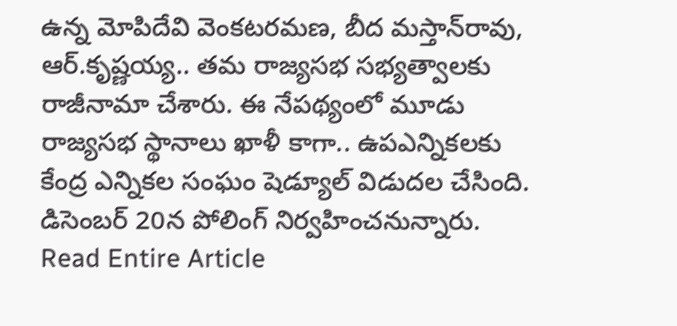ఉన్న మోపిదేవి వెంకటరమణ, బీద మస్తాన్‌రావు, ఆర్.కృష్ణయ్య.. తమ రాజ్యసభ సభ్యత్వాలకు రాజీనామా చేశారు. ఈ నేపథ్యంలో మూడు రాజ్యసభ స్థానాలు ఖాళీ కాగా.. ఉపఎన్నికలకు కేంద్ర ఎన్నికల సంఘం షెడ్యూల్ విడుదల చేసింది. డిసెంబర్ 20న పోలింగ్ నిర్వహించనున్నారు.
Read Entire Article